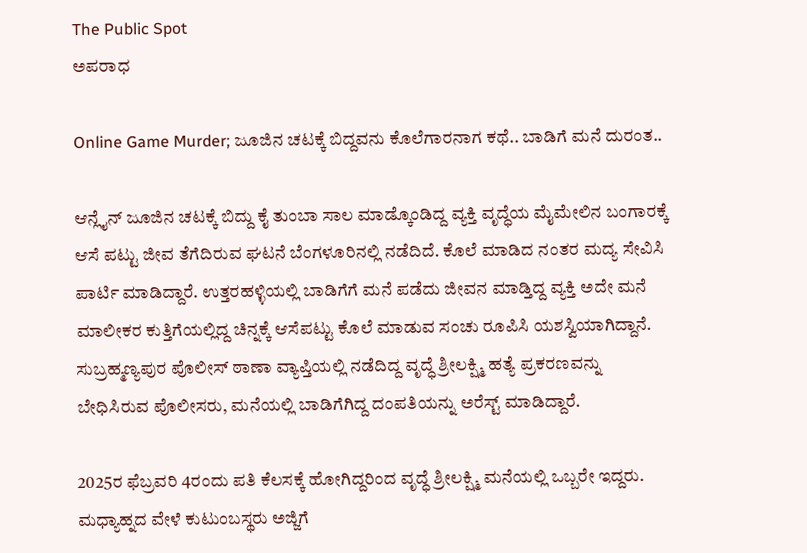The Public Spot
ಅಪರಾಧ

Online Game Murder; ಜೂಜಿನ ಚಟಕ್ಕೆ ಬಿದ್ದವನು ಕೊಲೆಗಾರನಾಗ ಕಥೆ.. ಬಾಡಿಗೆ ಮನೆ ದುರಂತ..

ಆನ್ಲೈನ್ ಜೂಜಿನ ಚಟಕ್ಕೆ ಬಿದ್ದು ಕೈ ತುಂಬಾ ಸಾಲ ಮಾಡ್ಕೊಂಡಿದ್ದ ವ್ಯಕ್ತಿ ವೃದ್ಧೆಯ ಮೈಮೇಲಿನ ಬಂಗಾರಕ್ಕೆ ಆಸೆ ಪಟ್ಟು ಜೀವ ತೆಗೆದಿರುವ ಘಟನೆ ಬೆಂಗಳೂರಿನಲ್ಲಿ ನಡೆದಿದೆ. ಕೊಲೆ ಮಾಡಿದ ನಂತರ ಮದ್ಯ ಸೇವಿಸಿ ಪಾರ್ಟಿ ಮಾಡಿದ್ದಾರೆ. ಉತ್ತರಹಳ್ಳಿಯಲ್ಲಿ ಬಾಡಿಗೆಗೆ ಮನೆ ಪಡೆದು ಜೀವನ ಮಾಡ್ತಿದ್ದ ವ್ಯಕ್ತಿ ಅದೇ ಮನೆ ಮಾಲೀಕರ ಕುತ್ತಿಗೆಯಲ್ಲಿದ್ದ ಚಿನ್ನಕ್ಕೆ ಆಸೆಪಟ್ಟು ಕೊಲೆ ಮಾಡುವ ಸಂಚು ರೂಪಿಸಿ ಯಶಸ್ವಿಯಾಗಿದ್ದಾನೆ. ಸುಬ್ರಹ್ಮಣ್ಯಪುರ ಪೊಲೀಸ್ ಠಾಣಾ ವ್ಯಾಪ್ತಿಯಲ್ಲಿ ನಡೆದಿದ್ದ ವೃದ್ಧೆ ಶ್ರೀಲಕ್ಷ್ಮಿ ಹತ್ಯೆ ಪ್ರಕರಣವನ್ನು ಬೇಧಿಸಿರುವ ಪೊಲೀಸರು, ಮನೆಯಲ್ಲಿ ಬಾಡಿಗೆಗಿದ್ದ ದಂಪತಿಯನ್ನು ಅರೆಸ್ಟ್ ಮಾಡಿದ್ದಾರೆ.

2025ರ ಫೆಬ್ರವರಿ 4ರಂದು ಪತಿ ಕೆಲಸಕ್ಕೆ ಹೋಗಿದ್ದರಿಂದ ವೃದ್ಧೆ ಶ್ರೀಲಕ್ಷ್ಮಿ ಮನೆಯಲ್ಲಿ ಒಬ್ಬರೇ ಇದ್ದರು. ಮಧ್ಯಾಹ್ನದ ವೇಳೆ ಕುಟುಂಬಸ್ಥರು ಅಜ್ಜಿಗೆ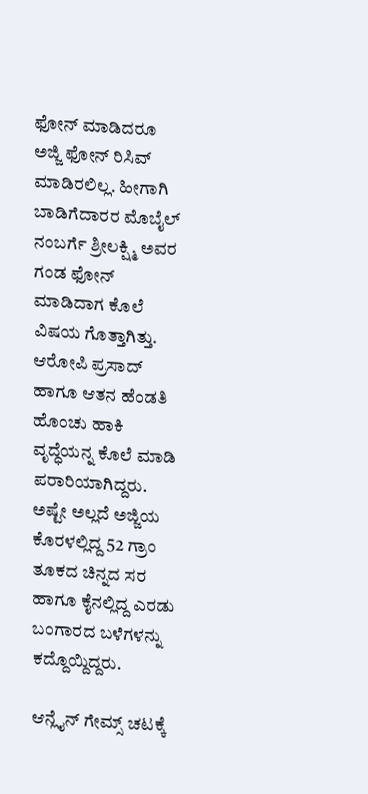ಫೋನ್ ಮಾಡಿದರೂ ಅಜ್ಜಿ ಫೋನ್ ರಿಸಿವ್ ಮಾಡಿರಲಿಲ್ಲ. ಹೀಗಾಗಿ ಬಾಡಿಗೆದಾರರ ಮೊಬೈಲ್ ನಂಬರ್ಗೆ ಶ್ರೀಲಕ್ಷ್ಮಿ ಅವರ ಗಂಡ ಫೋನ್ ಮಾಡಿದಾಗ ಕೊಲೆ ವಿಷಯ ಗೊತ್ತಾಗಿತ್ತು. ಆರೋಪಿ ಪ್ರಸಾದ್ ಹಾಗೂ ಆತನ ಹೆಂಡತಿ ಹೊಂಚು ಹಾಕಿ ವೃದ್ಧೆಯನ್ನ ಕೊಲೆ ಮಾಡಿ ಪರಾರಿಯಾಗಿದ್ದರು. ಅಷ್ಟೇ ಅಲ್ಲದೆ ಅಜ್ಜಿಯ ಕೊರಳಲ್ಲಿದ್ದ 52 ಗ್ರಾಂ ತೂಕದ ಚಿನ್ನದ ಸರ ಹಾಗೂ ಕೈನಲ್ಲಿದ್ದ ಎರಡು ಬಂಗಾರದ ಬಳೆಗಳನ್ನು ಕದ್ದೊಯ್ದಿದ್ದರು.

ಆನ್ಲೈನ್ ಗೇಮ್ಸ್ ಚಟಕ್ಕೆ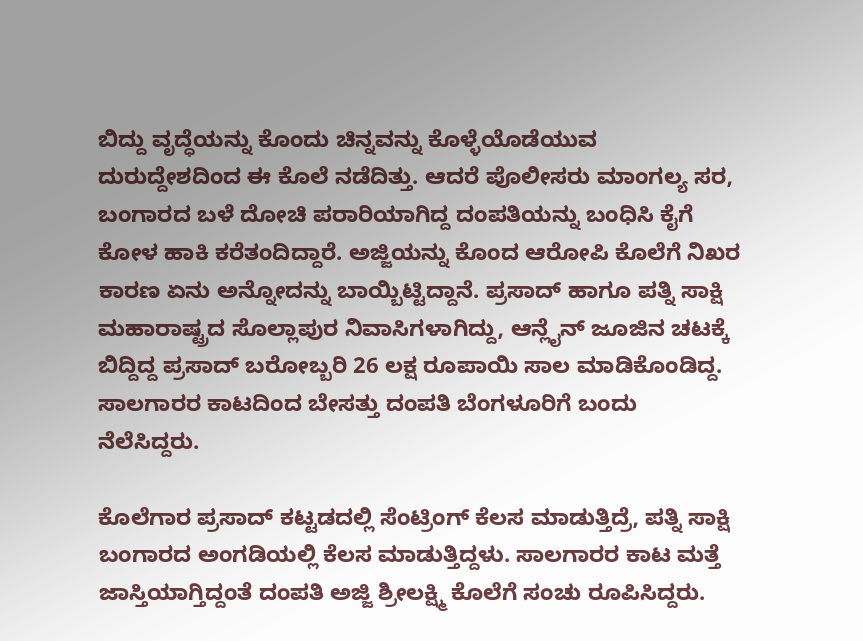ಬಿದ್ದು ವೃದ್ಧೆಯನ್ನು ಕೊಂದು ಚಿನ್ನವನ್ನು ಕೊಳ್ಳೆಯೊಡೆಯುವ ದುರುದ್ದೇಶದಿಂದ ಈ ಕೊಲೆ ನಡೆದಿತ್ತು. ಆದರೆ ಪೊಲೀಸರು ಮಾಂಗಲ್ಯ ಸರ, ಬಂಗಾರದ ಬಳೆ ದೋಚಿ ಪರಾರಿಯಾಗಿದ್ದ ದಂಪತಿಯನ್ನು ಬಂಧಿಸಿ ಕೈಗೆ ಕೋಳ ಹಾಕಿ ಕರೆತಂದಿದ್ದಾರೆ. ಅಜ್ಜಿಯನ್ನು ಕೊಂದ ಆರೋಪಿ ಕೊಲೆಗೆ ನಿಖರ ಕಾರಣ ಏನು ಅನ್ನೋದನ್ನು ಬಾಯ್ಬಿಟ್ಟಿದ್ದಾನೆ. ಪ್ರಸಾದ್ ಹಾಗೂ ಪತ್ನಿ ಸಾಕ್ಷಿ ಮಹಾರಾಷ್ಟ್ರದ ಸೊಲ್ಲಾಪುರ ನಿವಾಸಿಗಳಾಗಿದ್ದು, ಆನ್ಲೈನ್ ಜೂಜಿನ ಚಟಕ್ಕೆ ಬಿದ್ದಿದ್ದ ಪ್ರಸಾದ್ ಬರೋಬ್ಬರಿ 26 ಲಕ್ಷ ರೂಪಾಯಿ ಸಾಲ ಮಾಡಿಕೊಂಡಿದ್ದ. ಸಾಲಗಾರರ ಕಾಟದಿಂದ ಬೇಸತ್ತು ದಂಪತಿ ಬೆಂಗಳೂರಿಗೆ ಬಂದು ನೆಲೆಸಿದ್ದರು.

ಕೊಲೆಗಾರ ಪ್ರಸಾದ್ ಕಟ್ಟಡದಲ್ಲಿ ಸೆಂಟ್ರಿಂಗ್ ಕೆಲಸ ಮಾಡುತ್ತಿದ್ರೆ, ಪತ್ನಿ ಸಾಕ್ಷಿ ಬಂಗಾರದ ಅಂಗಡಿಯಲ್ಲಿ ಕೆಲಸ ಮಾಡುತ್ತಿದ್ದಳು. ಸಾಲಗಾರರ ಕಾಟ ಮತ್ತೆ ಜಾಸ್ತಿಯಾಗ್ತಿದ್ದಂತೆ ದಂಪತಿ ಅಜ್ಜಿ ಶ್ರೀಲಕ್ಷ್ಮಿ ಕೊಲೆಗೆ ಸಂಚು ರೂಪಿಸಿದ್ದರು.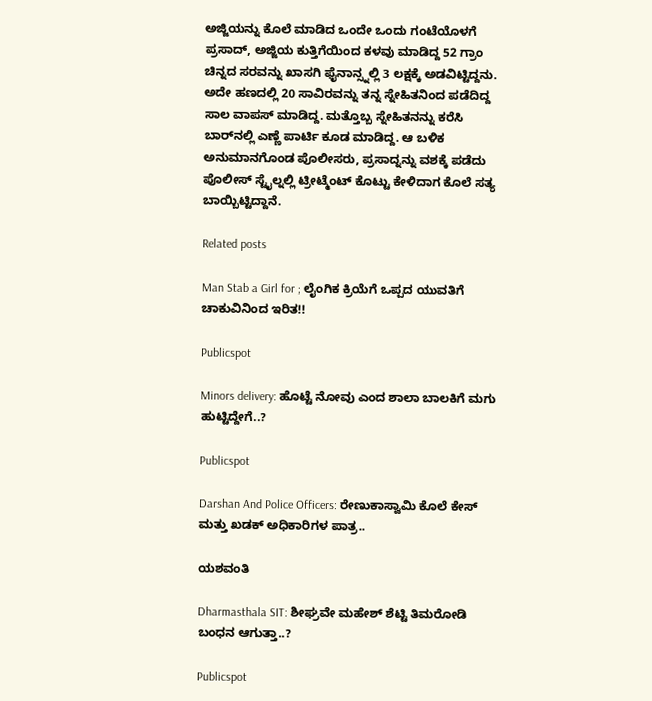ಅಜ್ಜಿಯನ್ನು ಕೊಲೆ ಮಾಡಿದ ಒಂದೇ ಒಂದು ಗಂಟೆಯೊಳಗೆ ಪ್ರಸಾದ್, ಅಜ್ಜಿಯ ಕುತ್ತಿಗೆಯಿಂದ ಕಳವು ಮಾಡಿದ್ದ 52 ಗ್ರಾಂ ಚಿನ್ನದ ಸರವನ್ನು ಖಾಸಗಿ ಫೈನಾನ್ಸ್ನಲ್ಲಿ 3 ಲಕ್ಷಕ್ಕೆ ಅಡವಿಟ್ಟಿದ್ದನು. ಅದೇ ಹಣದಲ್ಲಿ 20 ಸಾವಿರವನ್ನು ತನ್ನ ಸ್ನೇಹಿತನಿಂದ ಪಡೆದಿದ್ದ ಸಾಲ ವಾಪಸ್ ಮಾಡಿದ್ದ. ಮತ್ತೊಬ್ಬ ಸ್ನೇಹಿತನನ್ನು ಕರೆಸಿ ಬಾರ್‌ನಲ್ಲಿ ಎಣ್ಣೆ ಪಾರ್ಟಿ ಕೂಡ ಮಾಡಿದ್ದ. ಆ ಬಳಿಕ ಅನುಮಾನಗೊಂಡ ಪೊಲೀಸರು, ಪ್ರಸಾದ್ನನ್ನು ವಶಕ್ಕೆ ಪಡೆದು ಪೊಲೀಸ್ ಸ್ಟೈಲ್ನಲ್ಲಿ ಟ್ರೀಟ್ಮೆಂಟ್ ಕೊಟ್ಟು ಕೇಳಿದಾಗ ಕೊಲೆ ಸತ್ಯ ಬಾಯ್ಬಿಟ್ಟಿದ್ದಾನೆ.

Related posts

Man Stab a Girl for ; ಲೈಂಗಿಕ ಕ್ರಿಯೆಗೆ ಒಪ್ಪದ ಯುವತಿಗೆ ಚಾಕುವಿನಿಂದ ಇರಿತ!!

Publicspot

Minors delivery: ಹೊಟ್ಟೆ ನೋವು ಎಂದ ಶಾಲಾ ಬಾಲಕಿಗೆ ಮಗು ಹುಟ್ಟಿದ್ದೇಗೆ..?

Publicspot

Darshan And Police Officers: ರೇಣುಕಾಸ್ವಾಮಿ ಕೊಲೆ ಕೇಸ್ ಮತ್ತು ಖಡಕ್ ಅಧಿಕಾರಿಗಳ ಪಾತ್ರ..

ಯಶವಂತಿ

Dharmasthala SIT: ಶೀಘ್ರವೇ ಮಹೇಶ್ ಶೆಟ್ಟಿ ತಿಮರೋಡಿ ಬಂಧನ ಆಗುತ್ತಾ..?

Publicspot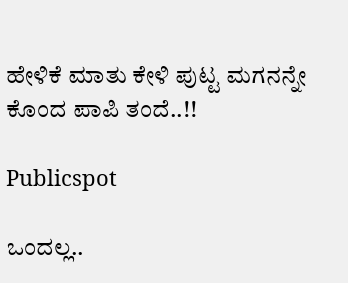ಹೇಳಿಕೆ ಮಾತು ಕೇಳಿ ಪುಟ್ಟ ಮಗನನ್ನೇ ಕೊಂದ ಪಾಪಿ ತಂದೆ..!!

Publicspot

ಒಂದಲ್ಲ..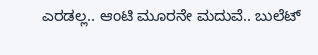ಎರಡಲ್ಲ.. ಆಂಟಿ ಮೂರನೇ ಮದುವೆ.. ಬುಲೆಟ್‌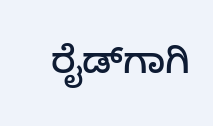ರೈಡ್‌ಗಾಗಿ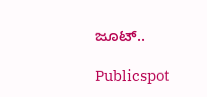ಜೂಟ್‌..

Publicspot